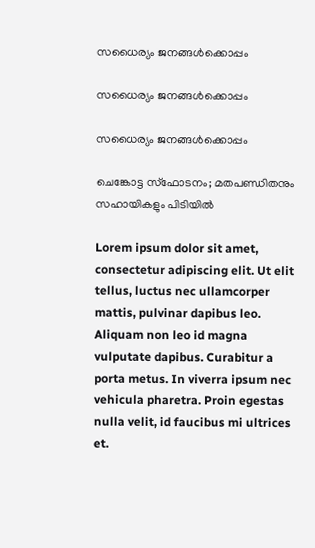സധൈര്യം ജനങ്ങൾക്കൊപ്പം

സധൈര്യം ജനങ്ങൾക്കൊപ്പം

സധൈര്യം ജനങ്ങൾക്കൊപ്പം

ചെങ്കോട്ട സ്ഫോടനം; മതപണ്ഡിതനും സഹായികളും പിടിയിൽ

Lorem ipsum dolor sit amet, consectetur adipiscing elit. Ut elit tellus, luctus nec ullamcorper mattis, pulvinar dapibus leo. Aliquam non leo id magna vulputate dapibus. Curabitur a porta metus. In viverra ipsum nec vehicula pharetra. Proin egestas nulla velit, id faucibus mi ultrices et.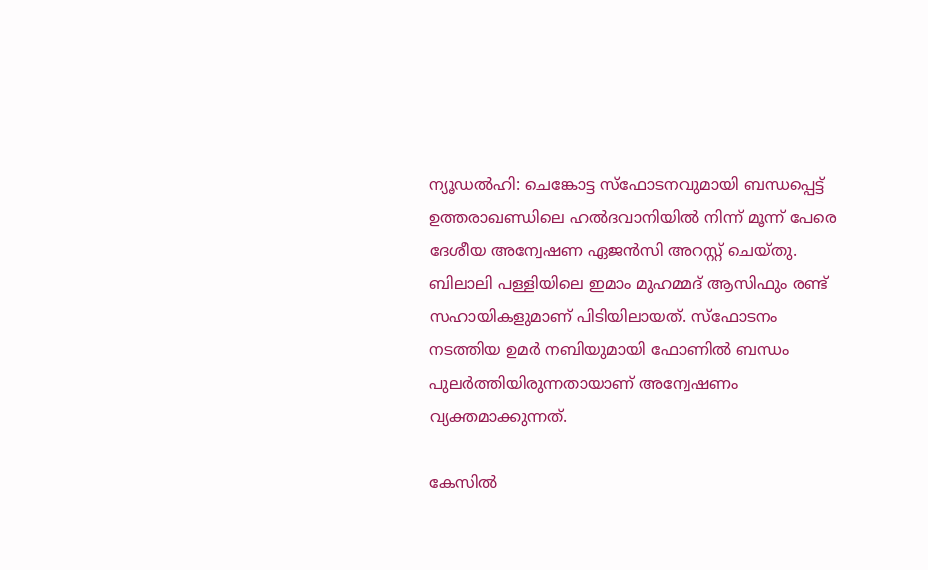ന്യൂഡൽഹി: ചെങ്കോട്ട സ്ഫോടനവുമായി ബന്ധപ്പെട്ട് ഉത്തരാഖണ്ഡിലെ ഹൽദവാനിയിൽ നിന്ന് മൂന്ന് പേരെ ദേശീയ അന്വേഷണ ഏജൻസി അറസ്റ്റ് ചെയ്തു. ബിലാലി പള്ളിയിലെ ഇമാം മുഹമ്മദ് ആസിഫും രണ്ട് സഹായികളുമാണ് പിടിയിലായത്. സ്ഫോടനം നടത്തിയ ഉമർ നബിയുമായി ഫോണിൽ ബന്ധം പുലർത്തിയിരുന്നതായാണ് അന്വേഷണം വ്യക്തമാക്കുന്നത്.

കേസിൽ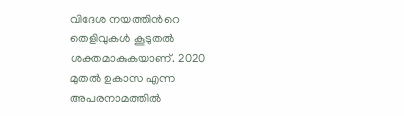വിദേശ നയത്തിന്‍റെ തെളിവുകൾ കൂടുതൽ ശക്തമാകുകയാണ്. 2020 മുതൽ ഉകാസ എന്ന അപരനാമത്തിൽ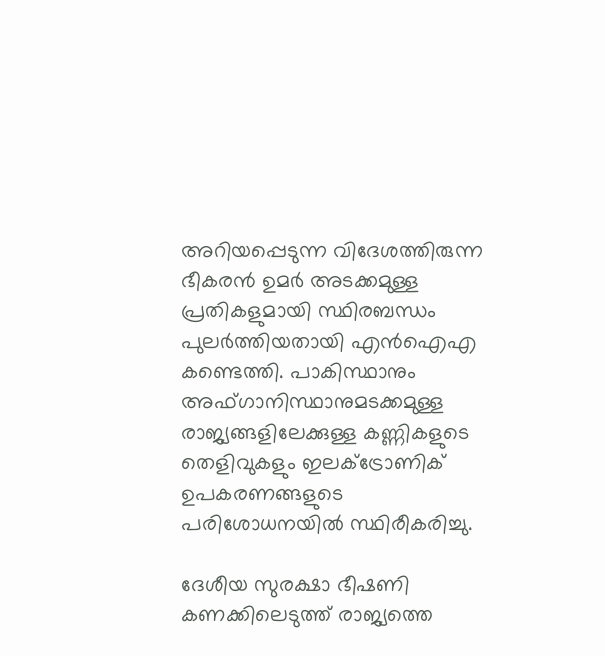അറിയപ്പെടുന്ന വിദേശത്തിരുന്ന ഭീകരൻ ഉമർ അടക്കമുള്ള പ്രതികളുമായി സ്ഥിരബന്ധം പുലർത്തിയതായി എൻഐഎ കണ്ടെത്തി. പാകിസ്ഥാനും അഫ്ഗാനിസ്ഥാനുമടക്കമുള്ള രാജ്യങ്ങളിലേക്കുള്ള കണ്ണികളുടെ തെളിവുകളും ഇലക്ട്രോണിക് ഉപകരണങ്ങളുടെ പരിശോധനയിൽ സ്ഥിരീകരിച്ചു.

ദേശീയ സുരക്ഷാ ഭീഷണി കണക്കിലെടുത്ത് രാജ്യത്തെ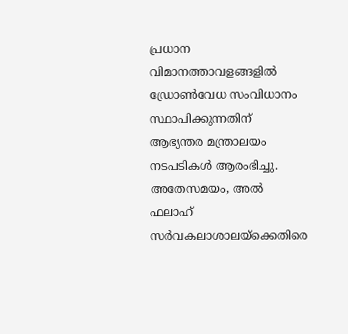പ്രധാന വിമാനത്താവളങ്ങളിൽ ഡ്രോൺ‌വേധ സംവിധാനം സ്ഥാപിക്കുന്നതിന് ആഭ്യന്തര മന്ത്രാലയം നടപടികൾ ആരംഭിച്ചു. അതേസമയം, അൽ ഫലാഹ് സർവകലാശാലയ്‌ക്കെതിരെ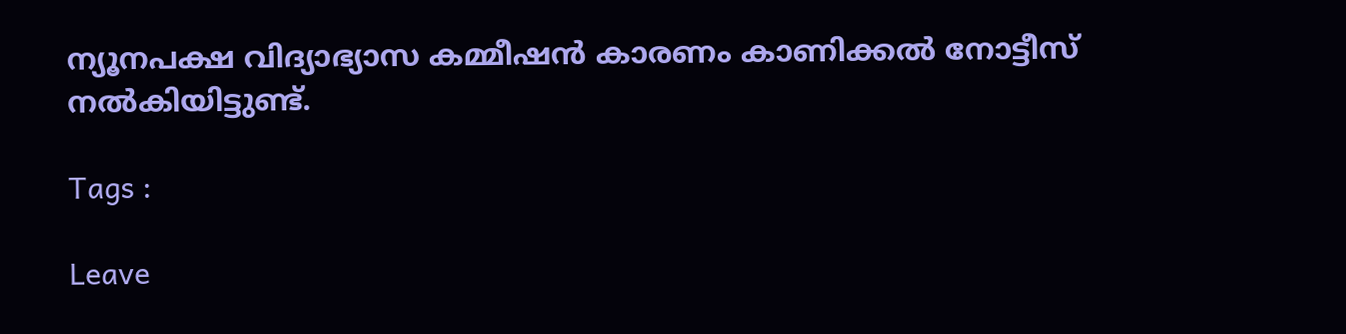ന്യൂനപക്ഷ വിദ്യാഭ്യാസ കമ്മീഷൻ കാരണം കാണിക്കൽ നോട്ടീസ് നൽകിയിട്ടുണ്ട്.

Tags :

Leave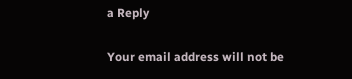a Reply

Your email address will not be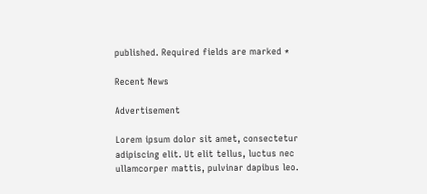published. Required fields are marked *

Recent News

Advertisement

Lorem ipsum dolor sit amet, consectetur adipiscing elit. Ut elit tellus, luctus nec ullamcorper mattis, pulvinar dapibus leo.